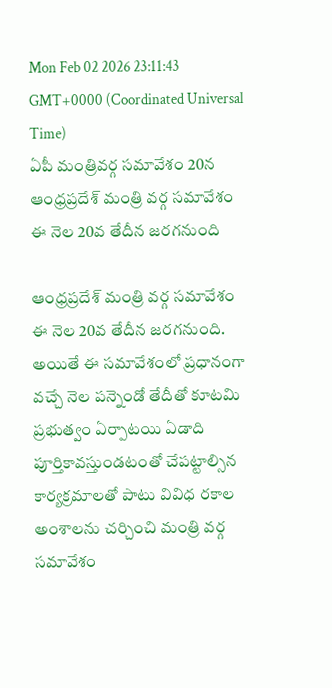Mon Feb 02 2026 23:11:43 GMT+0000 (Coordinated Universal Time)
ఏపీ మంత్రివర్గ సమావేశం 20న
ఆంధ్రప్రదేశ్ మంత్రి వర్గ సమావేశం ఈ నెల 20వ తేదీన జరగనుంది

ఆంధ్రప్రదేశ్ మంత్రి వర్గ సమావేశం ఈ నెల 20వ తేదీన జరగనుంది. అయితే ఈ సమావేశంలో ప్రధానంగా వచ్చే నెల పన్నెండో తేదీతో కూటమి ప్రభుత్వం ఏర్పాటయి ఏడాది పూర్తికావస్తుండటంతో చేపట్టాల్సిన కార్యక్రమాలతో పాటు వివిధ రకాల అంశాలను చర్చించి మంత్రి వర్గ సమావేశం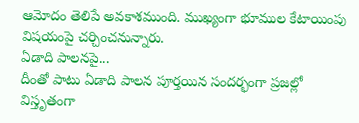ఆమోదం తెలిపే అవకాశముంది. ముఖ్యంగా భూముల కేటాయింపు విషయంపై చర్చించనున్నారు.
ఏడాది పాలనపై...
దీంతో పాటు ఏడాది పాలన పూర్తయిన సందర్భంగా ప్రజల్లో విస్తృతంగా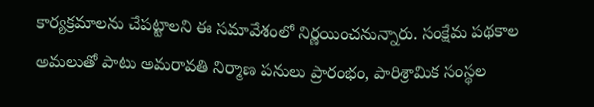కార్యక్రమాలను చేపట్టాలని ఈ సమావేశంలో నిర్ణయించనున్నారు. సంక్షేమ పథకాల అమలుతో పాటు అమరావతి నిర్మాణ పనులు ప్రారంభం, పారిశ్రామిక సంస్థల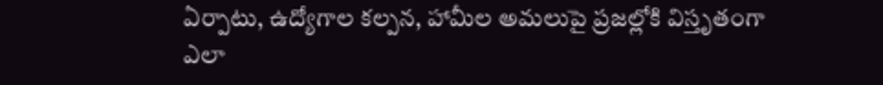ఏర్పాటు, ఉద్యోగాల కల్పన, హామీల అమలుపై ప్రజల్లోకి విస్తృతంగా ఎలా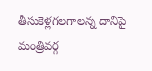తీసుకెళ్లగలగాలన్న దానిపై మంత్రివర్గ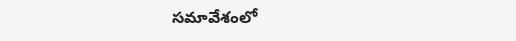సమావేశంలో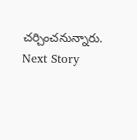చర్చించనున్నారు.
Next Story